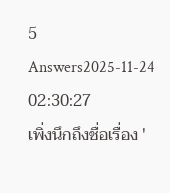5 Answers2025-11-24 02:30:27
เพิ่งนึกถึงชื่อเรื่อง '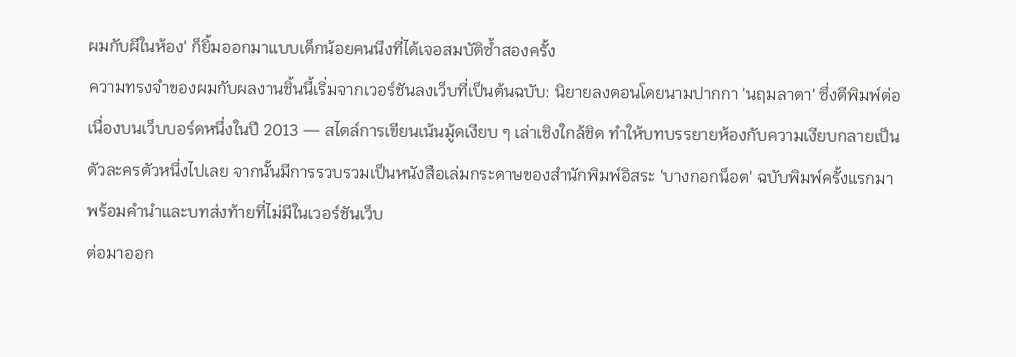ผมกับผีในห้อง' ก็ยิ้มออกมาแบบเด็กน้อยคนนึงที่ได้เจอสมบัติซ้ำสองครั้ง
ความทรงจำของผมกับผลงานชิ้นนี้เริ่มจากเวอร์ชันลงเว็บที่เป็นต้นฉบับ: นิยายลงตอนโดยนามปากกา 'นฤมลาตา' ซึ่งตีพิมพ์ต่อเนื่องบนเว็บบอร์ดหนึ่งในปี 2013 — สไตล์การเขียนเน้นมู้ดเงียบ ๆ เล่าเชิงใกล้ชิด ทำให้บทบรรยายห้องกับความเงียบกลายเป็นตัวละครตัวหนึ่งไปเลย จากนั้นมีการรวบรวมเป็นหนังสือเล่มกระดาษของสำนักพิมพ์อิสระ 'บางกอกน็อต' ฉบับพิมพ์ครั้งแรกมาพร้อมคำนำและบทส่งท้ายที่ไม่มีในเวอร์ชันเว็บ
ต่อมาออก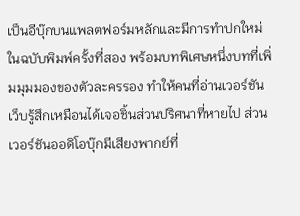เป็นอีบุ๊กบนแพลตฟอร์มหลักและมีการทำปกใหม่ในฉบับพิมพ์ครั้งที่สอง พร้อมบทพิเศษหนึ่งบทที่เพิ่มมุมมองของตัวละครรอง ทำให้คนที่อ่านเวอร์ชันเว็บรู้สึกเหมือนได้เจอชิ้นส่วนปริศนาที่หายไป ส่วนเวอร์ชันออดิโอบุ๊กมีเสียงพากย์ที่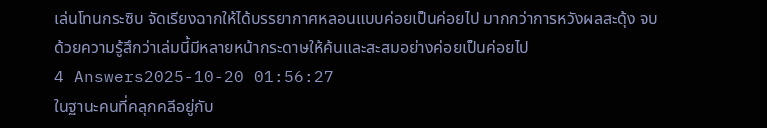เล่นโทนกระซิบ จัดเรียงฉากให้ได้บรรยากาศหลอนแบบค่อยเป็นค่อยไป มากกว่าการหวังผลสะดุ้ง จบด้วยความรู้สึกว่าเล่มนี้มีหลายหน้ากระดาษให้ค้นและสะสมอย่างค่อยเป็นค่อยไป
4 Answers2025-10-20 01:56:27
ในฐานะคนที่คลุกคลีอยู่กับ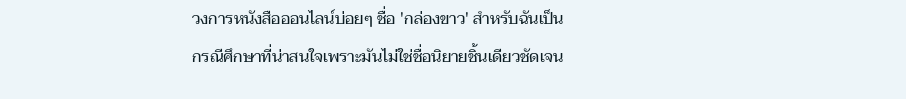วงการหนังสือออนไลน์บ่อยๆ ชื่อ 'กล่องขาว' สำหรับฉันเป็นกรณีศึกษาที่น่าสนใจเพราะมันไม่ใช่ชื่อนิยายชิ้นเดียวชัดเจน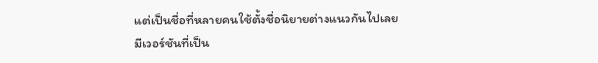แต่เป็นชื่อที่หลายคนใช้ตั้งชื่อนิยายต่างแนวกันไปเลย
มีเวอร์ชันที่เป็น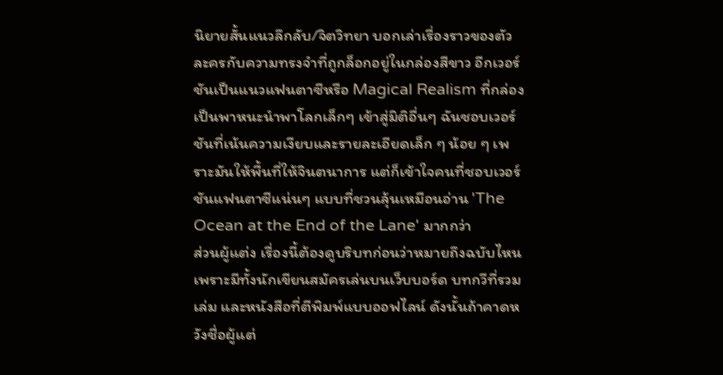นิยายสั้นแนวลึกลับ/จิตวิทยา บอกเล่าเรื่องราวของตัวละครกับความทรงจำที่ถูกล็อกอยู่ในกล่องสีขาว อีกเวอร์ชันเป็นแนวแฟนตาซีหรือ Magical Realism ที่กล่องเป็นพาหนะนำพาโลกเล็กๆ เข้าสู่มิติอื่นๆ ฉันชอบเวอร์ชันที่เน้นความเงียบและรายละเอียดเล็ก ๆ น้อย ๆ เพราะมันให้พื้นที่ให้จินตนาการ แต่ก็เข้าใจคนที่ชอบเวอร์ชันแฟนตาซีแน่นๆ แบบที่ชวนลุ้นเหมือนอ่าน 'The Ocean at the End of the Lane' มากกว่า
ส่วนผู้แต่ง เรื่องนี้ต้องดูบริบทก่อนว่าหมายถึงฉบับไหน เพราะมีทั้งนักเขียนสมัครเล่นบนเว็บบอร์ด บทกวีที่รวมเล่ม และหนังสือที่ตีพิมพ์แบบออฟไลน์ ดังนั้นถ้าคาดหวังชื่อผู้แต่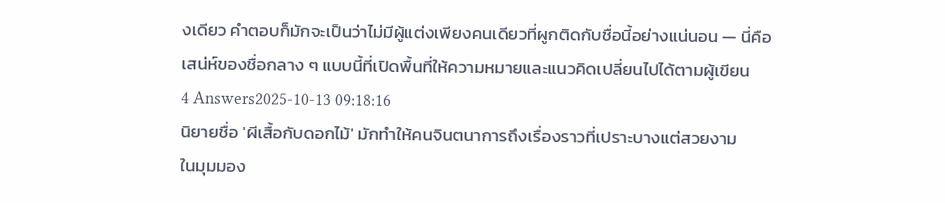งเดียว คำตอบก็มักจะเป็นว่าไม่มีผู้แต่งเพียงคนเดียวที่ผูกติดกับชื่อนี้อย่างแน่นอน — นี่คือเสน่ห์ของชื่อกลาง ๆ แบบนี้ที่เปิดพื้นที่ให้ความหมายและแนวคิดเปลี่ยนไปได้ตามผู้เขียน
4 Answers2025-10-13 09:18:16
นิยายชื่อ 'ผีเสื้อกับดอกไม้' มักทำให้คนจินตนาการถึงเรื่องราวที่เปราะบางแต่สวยงาม
ในมุมมอง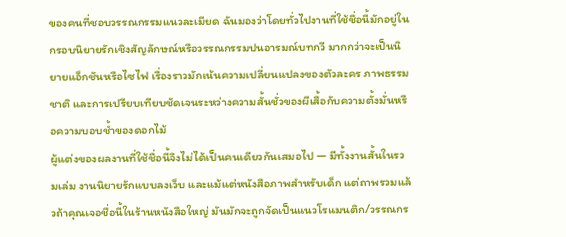ของคนที่ชอบวรรณกรรมแนวละเมียด ฉันมองว่าโดยทั่วไปงานที่ใช้ชื่อนี้มักอยู่ในกรอบนิยายรักเชิงสัญลักษณ์หรือวรรณกรรมปนอารมณ์บทกวี มากกว่าจะเป็นนิยายแอ็กชันหรือไซไฟ เรื่องราวมักเน้นความเปลี่ยนแปลงของตัวละคร ภาพธรรมชาติ และการเปรียบเทียบชัดเจนระหว่างความสั้นชั่วของผีเสื้อกับความตั้งมั่นหรือความบอบช้ำของดอกไม้
ผู้แต่งของผลงานที่ใช้ชื่อนี้จึงไม่ได้เป็นคนเดียวกันเสมอไป — มีทั้งงานสั้นในรวมเล่ม งานนิยายรักแบบลงเว็บ และแม้แต่หนังสือภาพสำหรับเด็ก แต่ถาพรวมแล้วถ้าคุณเจอชื่อนี้ในร้านหนังสือใหญ่ มันมักจะถูกจัดเป็นแนวโรแมนติก/วรรณกร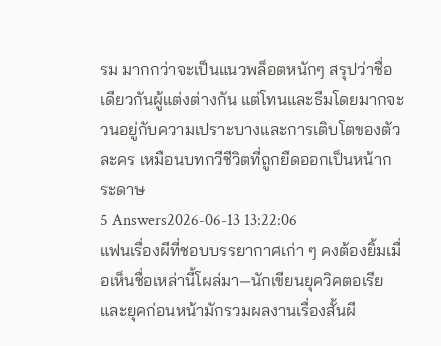รม มากกว่าจะเป็นแนวพล็อตหนักๆ สรุปว่าชื่อเดียวกันผู้แต่งต่างกัน แต่โทนและธีมโดยมากจะวนอยู่กับความเปราะบางและการเติบโตของตัวละคร เหมือนบทกวีชีวิตที่ถูกยืดออกเป็นหน้ากระดาษ
5 Answers2026-06-13 13:22:06
แฟนเรื่องผีที่ชอบบรรยากาศเก่า ๆ คงต้องยิ้มเมื่อเห็นชื่อเหล่านี้โผล่มา—นักเขียนยุควิคตอเรียและยุคก่อนหน้ามักรวมผลงานเรื่องสั้นผี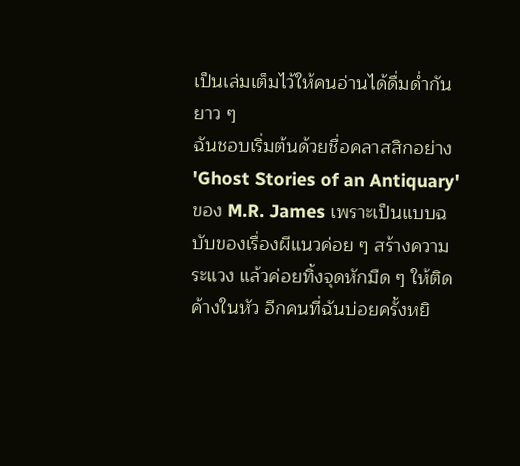เป็นเล่มเต็มไว้ให้คนอ่านได้ดื่มด่ำกันยาว ๆ
ฉันชอบเริ่มต้นด้วยชื่อคลาสสิกอย่าง 'Ghost Stories of an Antiquary' ของ M.R. James เพราะเป็นแบบฉบับของเรื่องผีแนวค่อย ๆ สร้างความระแวง แล้วค่อยทิ้งจุดหักมืด ๆ ให้ติดค้างในหัว อีกคนที่ฉันบ่อยครั้งหยิ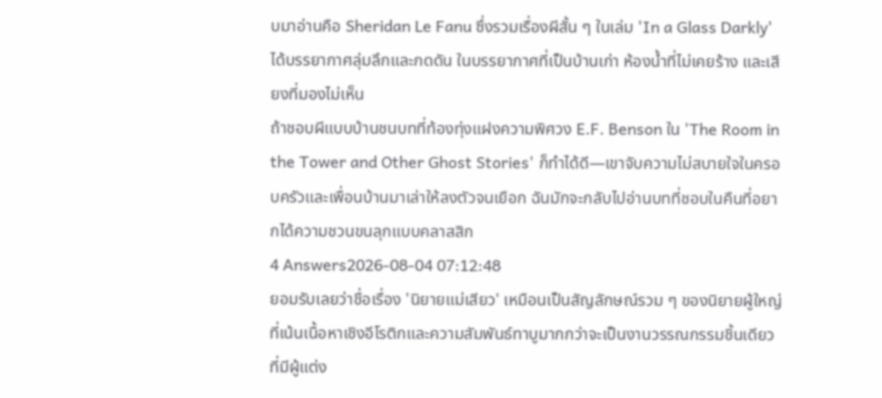บมาอ่านคือ Sheridan Le Fanu ซึ่งรวมเรื่องผีสั้น ๆ ในเล่ม 'In a Glass Darkly' ได้บรรยากาศลุ่มลึกและกดดัน ในบรรยากาศที่เป็นบ้านเก่า ห้องน้ำที่ไม่เคยร้าง และเสียงที่มองไม่เห็น
ถ้าชอบผีแบบบ้านชนบทที่ท้องทุ่งแฝงความพิศวง E.F. Benson ใน 'The Room in the Tower and Other Ghost Stories' ก็ทำได้ดี—เขาจับความไม่สบายใจในครอบครัวและเพื่อนบ้านมาเล่าให้ลงตัวจนเยือก ฉันมักจะกลับไปอ่านบทที่ชอบในคืนที่อยากได้ความชวนขนลุกแบบคลาสสิก
4 Answers2026-08-04 07:12:48
ยอมรับเลยว่าชื่อเรื่อง 'นิยายแม่เสียว' เหมือนเป็นสัญลักษณ์รวม ๆ ของนิยายผู้ใหญ่ที่เน้นเนื้อหาเชิงอีโรติกและความสัมพันธ์ทาบูมากกว่าจะเป็นงานวรรณกรรมชิ้นเดียวที่มีผู้แต่ง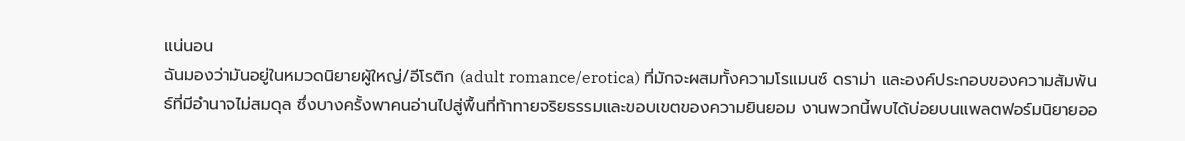แน่นอน
ฉันมองว่ามันอยู่ในหมวดนิยายผู้ใหญ่/อีโรติก (adult romance/erotica) ที่มักจะผสมทั้งความโรแมนซ์ ดราม่า และองค์ประกอบของความสัมพันธ์ที่มีอำนาจไม่สมดุล ซึ่งบางครั้งพาคนอ่านไปสู่พื้นที่ท้าทายจริยธรรมและขอบเขตของความยินยอม งานพวกนี้พบได้บ่อยบนแพลตฟอร์มนิยายออ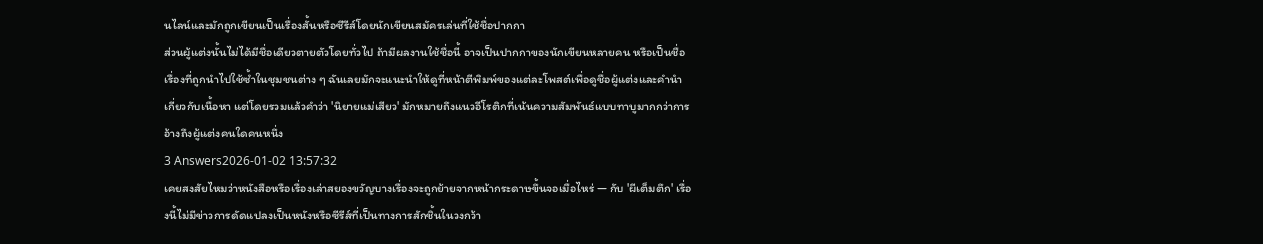นไลน์และมักถูกเขียนเป็นเรื่องสั้นหรือซีรีส์โดยนักเขียนสมัครเล่นที่ใช้ชื่อปากกา
ส่วนผู้แต่งนั้นไม่ได้มีชื่อเดียวตายตัวโดยทั่วไป ถ้ามีผลงานใช้ชื่อนี้ อาจเป็นปากกาของนักเขียนหลายคน หรือเป็นชื่อเรื่องที่ถูกนำไปใช้ซ้ำในชุมชนต่าง ๆ ฉันเลยมักจะแนะนำให้ดูที่หน้าตีพิมพ์ของแต่ละโพสต์เพื่อดูชื่อผู้แต่งและคำนำเกี่ยวกับเนื้อหา แต่โดยรวมแล้วคำว่า 'นิยายแม่เสียว' มักหมายถึงแนวอีโรติกที่เน้นความสัมพันธ์แบบทาบูมากกว่าการอ้างถึงผู้แต่งคนใดคนหนึ่ง
3 Answers2026-01-02 13:57:32
เคยสงสัยไหมว่าหนังสือหรือเรื่องเล่าสยองขวัญบางเรื่องจะถูกย้ายจากหน้ากระดาษขึ้นจอเมื่อไหร่ — กับ 'ผีเต็มตึก' เรื่องนี้ไม่มีข่าวการดัดแปลงเป็นหนังหรือซีรีส์ที่เป็นทางการสักชิ้นในวงกว้า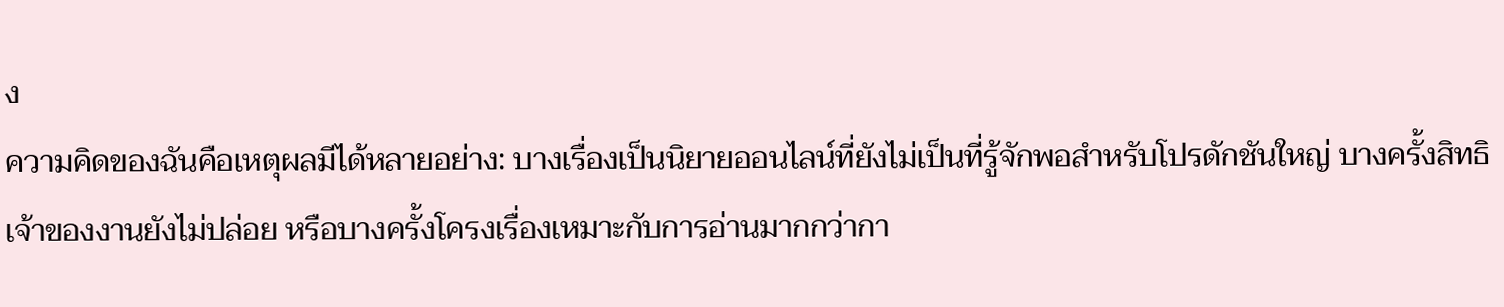ง
ความคิดของฉันคือเหตุผลมีได้หลายอย่าง: บางเรื่องเป็นนิยายออนไลน์ที่ยังไม่เป็นที่รู้จักพอสำหรับโปรดักชันใหญ่ บางครั้งสิทธิเจ้าของงานยังไม่ปล่อย หรือบางครั้งโครงเรื่องเหมาะกับการอ่านมากกว่ากา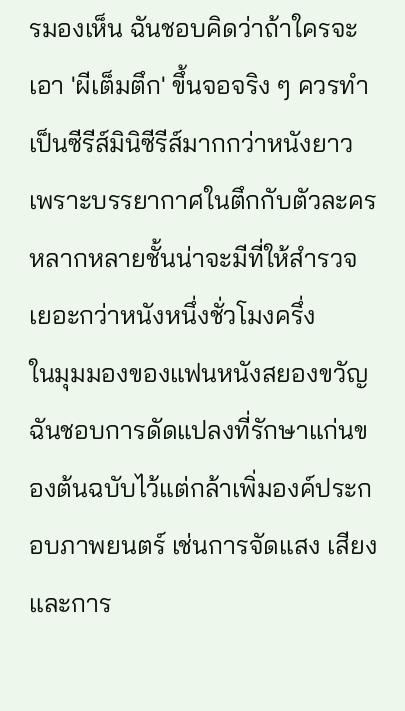รมองเห็น ฉันชอบคิดว่าถ้าใครจะเอา 'ผีเต็มตึก' ขึ้นจอจริง ๆ ควรทำเป็นซีรีส์มินิซีรีส์มากกว่าหนังยาว เพราะบรรยากาศในตึกกับตัวละครหลากหลายชั้นน่าจะมีที่ให้สำรวจเยอะกว่าหนังหนึ่งชั่วโมงครึ่ง
ในมุมมองของแฟนหนังสยองขวัญ ฉันชอบการดัดแปลงที่รักษาแก่นของต้นฉบับไว้แต่กล้าเพิ่มองค์ประกอบภาพยนตร์ เช่นการจัดแสง เสียง และการ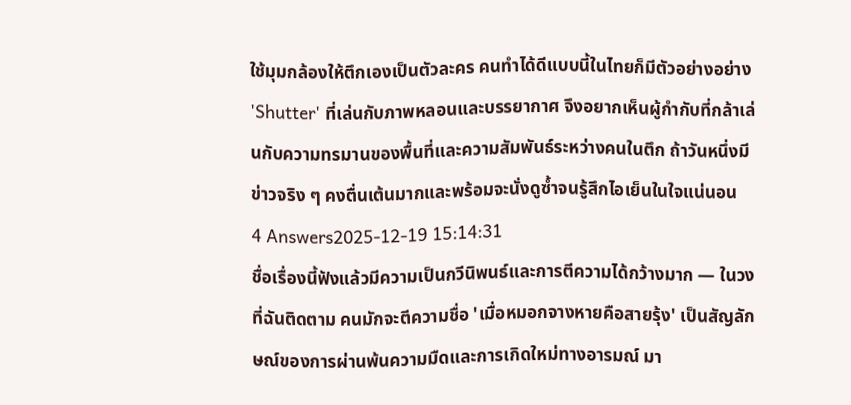ใช้มุมกล้องให้ตึกเองเป็นตัวละคร คนทำได้ดีแบบนี้ในไทยก็มีตัวอย่างอย่าง 'Shutter' ที่เล่นกับภาพหลอนและบรรยากาศ จึงอยากเห็นผู้กำกับที่กล้าเล่นกับความทรมานของพื้นที่และความสัมพันธ์ระหว่างคนในตึก ถ้าวันหนึ่งมีข่าวจริง ๆ คงตื่นเต้นมากและพร้อมจะนั่งดูซ้ำจนรู้สึกไอเย็นในใจแน่นอน
4 Answers2025-12-19 15:14:31
ชื่อเรื่องนี้ฟังแล้วมีความเป็นกวีนิพนธ์และการตีความได้กว้างมาก — ในวงที่ฉันติดตาม คนมักจะตีความชื่อ 'เมื่อหมอกจางหายคือสายรุ้ง' เป็นสัญลักษณ์ของการผ่านพ้นความมืดและการเกิดใหม่ทางอารมณ์ มา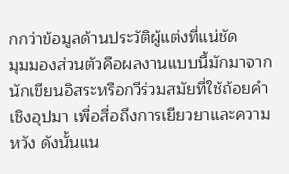กกว่าข้อมูลด้านประวัติผู้แต่งที่แน่ชัด
มุมมองส่วนตัวคือผลงานแบบนี้มักมาจากนักเขียนอิสระหรือกวีร่วมสมัยที่ใช้ถ้อยคำเชิงอุปมา เพื่อสื่อถึงการเยียวยาและความหวัง ดังนั้นแน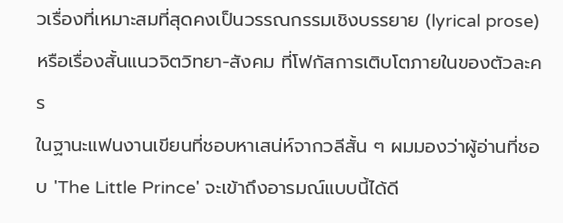วเรื่องที่เหมาะสมที่สุดคงเป็นวรรณกรรมเชิงบรรยาย (lyrical prose) หรือเรื่องสั้นแนวจิตวิทยา-สังคม ที่โฟกัสการเติบโตภายในของตัวละคร
ในฐานะแฟนงานเขียนที่ชอบหาเสน่ห์จากวลีสั้น ๆ ผมมองว่าผู้อ่านที่ชอบ 'The Little Prince' จะเข้าถึงอารมณ์แบบนี้ได้ดี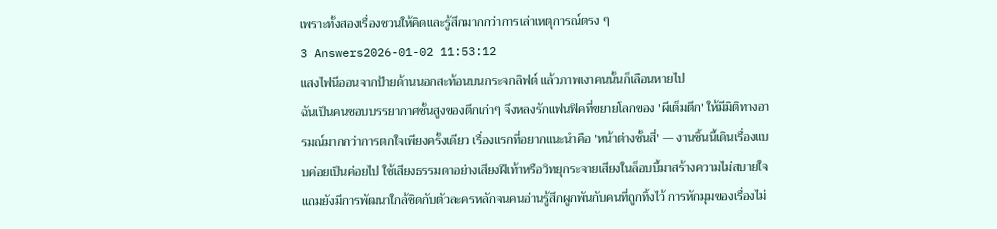เพราะทั้งสองเรื่องชวนให้คิดและรู้สึกมากกว่าการเล่าเหตุการณ์ตรง ๆ
3 Answers2026-01-02 11:53:12
แสงไฟนีออนจากป้ายด้านนอกสะท้อนบนกระจกลิฟต์ แล้วภาพเงาคนนั้นก็เลือนหายไป
ฉันเป็นคนชอบบรรยากาศชั้นสูงของตึกเก่าๆ จึงหลงรักแฟนฟิคที่ขยายโลกของ 'ผีเต็มตึก' ให้มีมิติทางอารมณ์มากกว่าการตกใจเพียงครั้งเดียว เรื่องแรกที่อยากแนะนำคือ 'หน้าต่างชั้นสี่' — งานชิ้นนี้เดินเรื่องแบบค่อยเป็นค่อยไป ใช้เสียงธรรมดาอย่างเสียงฝีเท้าหรือวิทยุกระจายเสียงในล็อบบี้มาสร้างความไม่สบายใจ แถมยังมีการพัฒนาใกล้ชิดกับตัวละครหลักจนคนอ่านรู้สึกผูกพันกับคนที่ถูกทิ้งไว้ การหักมุมของเรื่องไม่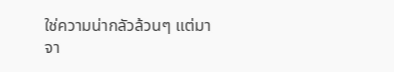ใช่ความน่ากลัวล้วนๆ แต่มาจา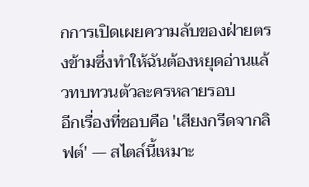กการเปิดเผยความลับของฝ่ายตรงข้ามซึ่งทำให้ฉันต้องหยุดอ่านแล้วทบทวนตัวละครหลายรอบ
อีกเรื่องที่ชอบคือ 'เสียงกรีดจากลิฟต์' — สไตล์นี้เหมาะ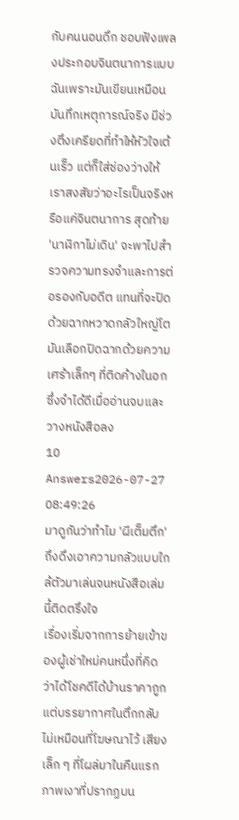กับคนนอนดึก ชอบฟังเพลงประกอบจินตนาการแบบฉันเพราะมันเขียนเหมือนบันทึกเหตุการณ์จริง มีช่วงตึงเครียดที่ทำให้หัวใจเต้นเร็ว แต่ก็ใส่ช่องว่างให้เราสงสัยว่าอะไรเป็นจริงหรือแค่จินตนาการ สุดท้าย 'นาฬิกาไม่เดิน' จะพาไปสำรวจความทรงจำและการต่อรองกับอดีต แทนที่จะปิดด้วยฉากหวาดกลัวใหญ่โต มันเลือกปิดฉากด้วยความเศร้าเล็กๆ ที่ติดค้างในอก ซึ่งจำได้ดีเมื่ออ่านจบและวางหนังสือลง
10 Answers2026-07-27 08:49:26
มาดูกันว่าทำไม 'ผีเต็มตึก' ถึงดึงเอาความกลัวแบบใกล้ตัวมาเล่นจนหนังสือเล่มนี้ติดตรึงใจ
เรื่องเริ่มจากการย้ายเข้าของผู้เช่าใหม่คนหนึ่งที่คิดว่าได้โชคดีได้บ้านราคาถูก แต่บรรยากาศในตึกกลับไม่เหมือนที่โฆษณาไว้ เสียงเล็ก ๆ ที่โผล่มาในคืนแรก ภาพเงาที่ปรากฏบน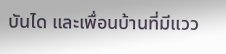บันได และเพื่อนบ้านที่มีแวว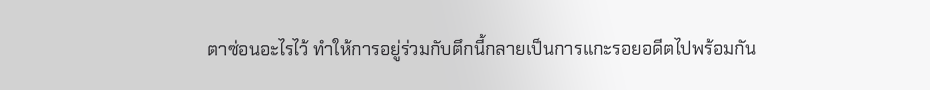ตาซ่อนอะไรไว้ ทำให้การอยู่ร่วมกับตึกนี้กลายเป็นการแกะรอยอดีตไปพร้อมกัน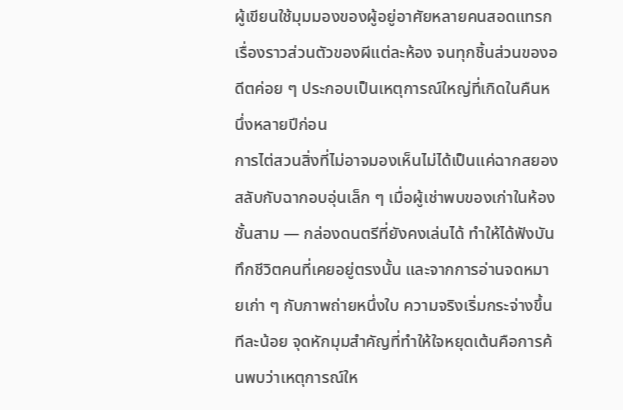ผู้เขียนใช้มุมมองของผู้อยู่อาศัยหลายคนสอดแทรกเรื่องราวส่วนตัวของผีแต่ละห้อง จนทุกชิ้นส่วนของอดีตค่อย ๆ ประกอบเป็นเหตุการณ์ใหญ่ที่เกิดในคืนหนึ่งหลายปีก่อน
การไต่สวนสิ่งที่ไม่อาจมองเห็นไม่ได้เป็นแค่ฉากสยอง สลับกับฉากอบอุ่นเล็ก ๆ เมื่อผู้เช่าพบของเก่าในห้องชั้นสาม — กล่องดนตรีที่ยังคงเล่นได้ ทำให้ได้ฟังบันทึกชีวิตคนที่เคยอยู่ตรงนั้น และจากการอ่านจดหมายเก่า ๆ กับภาพถ่ายหนึ่งใบ ความจริงเริ่มกระจ่างขึ้นทีละน้อย จุดหักมุมสำคัญที่ทำให้ใจหยุดเต้นคือการค้นพบว่าเหตุการณ์ให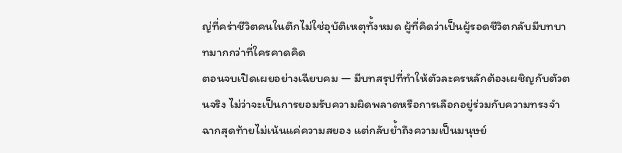ญ่ที่คร่าชีวิตคนในตึกไม่ใช่อุบัติเหตุทั้งหมด ผู้ที่คิดว่าเป็นผู้รอดชีวิตกลับมีบทบาทมากกว่าที่ใครคาดคิด
ตอนจบเปิดเผยอย่างเฉียบคม — มีบทสรุปที่ทำให้ตัวละครหลักต้องเผชิญกับตัวตนจริง ไม่ว่าจะเป็นการยอมรับความผิดพลาดหรือการเลือกอยู่ร่วมกับความทรงจำ ฉากสุดท้ายไม่เน้นแค่ความสยอง แต่กลับย้ำถึงความเป็นมนุษย์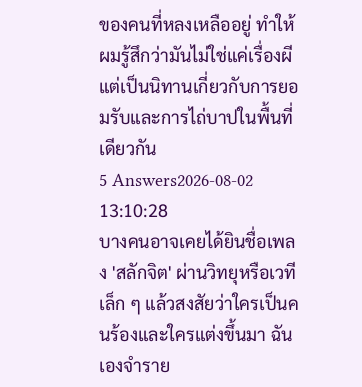ของคนที่หลงเหลืออยู่ ทำให้ผมรู้สึกว่ามันไม่ใช่แค่เรื่องผี แต่เป็นนิทานเกี่ยวกับการยอมรับและการไถ่บาปในพื้นที่เดียวกัน
5 Answers2026-08-02 13:10:28
บางคนอาจเคยได้ยินชื่อเพลง 'สลักจิต' ผ่านวิทยุหรือเวทีเล็ก ๆ แล้วสงสัยว่าใครเป็นคนร้องและใครแต่งขึ้นมา ฉันเองจำราย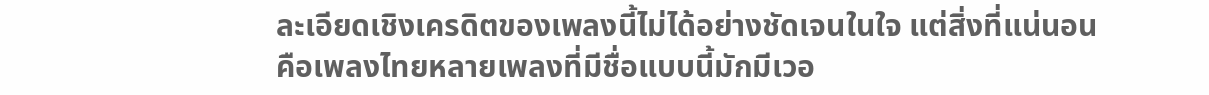ละเอียดเชิงเครดิตของเพลงนี้ไม่ได้อย่างชัดเจนในใจ แต่สิ่งที่แน่นอนคือเพลงไทยหลายเพลงที่มีชื่อแบบนี้มักมีเวอ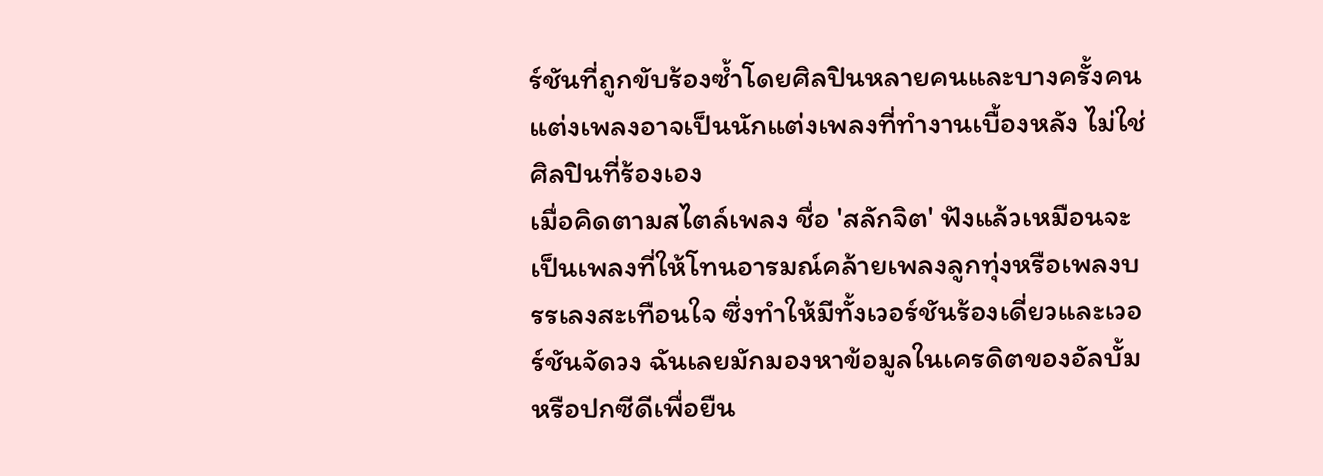ร์ชันที่ถูกขับร้องซ้ำโดยศิลปินหลายคนและบางครั้งคนแต่งเพลงอาจเป็นนักแต่งเพลงที่ทำงานเบื้องหลัง ไม่ใช่ศิลปินที่ร้องเอง
เมื่อคิดตามสไตล์เพลง ชื่อ 'สลักจิต' ฟังแล้วเหมือนจะเป็นเพลงที่ให้โทนอารมณ์คล้ายเพลงลูกทุ่งหรือเพลงบรรเลงสะเทือนใจ ซึ่งทำให้มีทั้งเวอร์ชันร้องเดี่ยวและเวอร์ชันจัดวง ฉันเลยมักมองหาข้อมูลในเครดิตของอัลบั้มหรือปกซีดีเพื่อยืน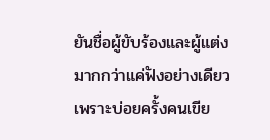ยันชื่อผู้ขับร้องและผู้แต่งมากกว่าแค่ฟังอย่างเดียว เพราะบ่อยครั้งคนเขีย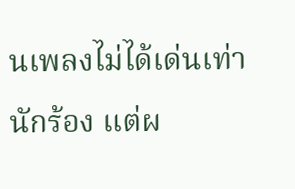นเพลงไม่ได้เด่นเท่านักร้อง แต่ผ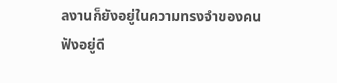ลงานก็ยังอยู่ในความทรงจำของคนฟังอยู่ดี